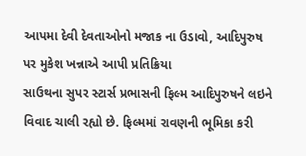આપમા દેવી દેવતાઓનો મજાક ના ઉડાવો, આદિપુરુષ પર મુકેશ ખન્નાએ આપી પ્રતિક્રિયા
સાઉથના સુપર સ્ટાર્સ પ્રભાસની ફિલ્મ આદિપુરુષને લઇને વિવાદ ચાલી રહ્યો છે. ફિલ્મમાં રાવણની ભૂમિકા કરી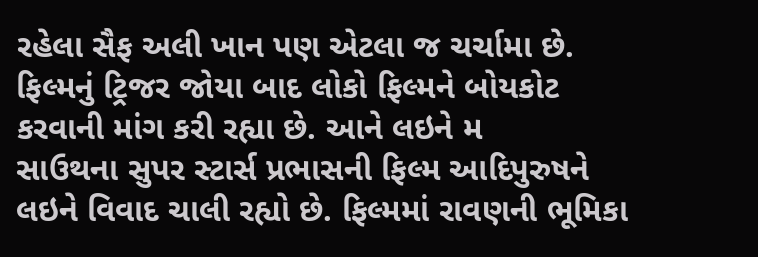રહેલા સૈફ અલી ખાન પણ એટલા જ ચર્ચામા છે. ફિલ્મનું ટ્રિજર જોયા બાદ લોકો ફિલ્મને બોયકોટ કરવાની માંગ કરી રહ્યા છે. આને લઇને મ
સાઉથના સુપર સ્ટાર્સ પ્રભાસની ફિલ્મ આદિપુરુષને લઇને વિવાદ ચાલી રહ્યો છે. ફિલ્મમાં રાવણની ભૂમિકા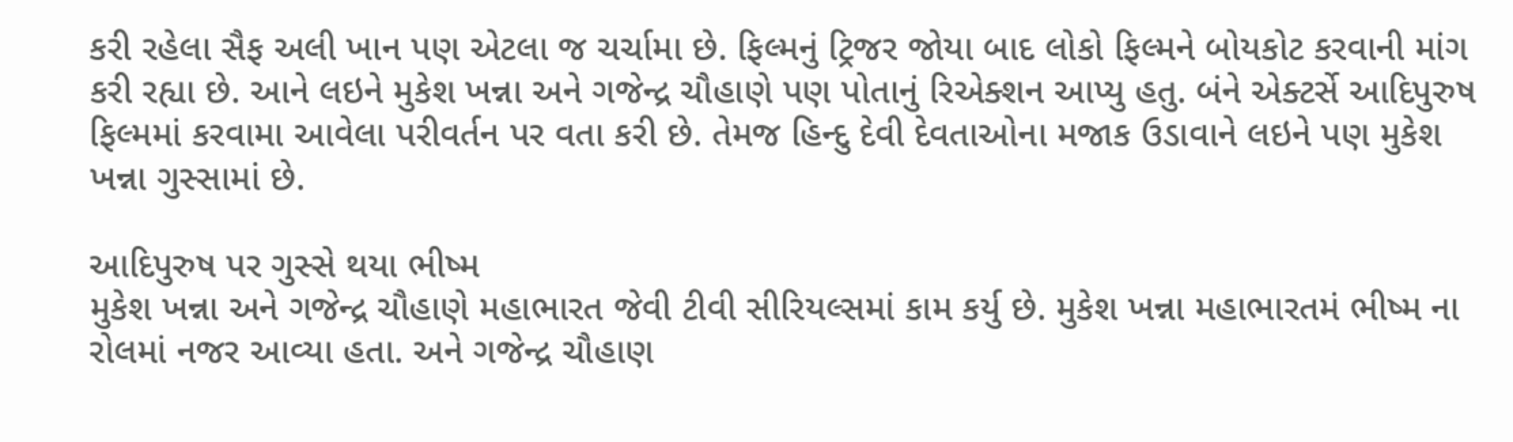કરી રહેલા સૈફ અલી ખાન પણ એટલા જ ચર્ચામા છે. ફિલ્મનું ટ્રિજર જોયા બાદ લોકો ફિલ્મને બોયકોટ કરવાની માંગ કરી રહ્યા છે. આને લઇને મુકેશ ખન્ના અને ગજેન્દ્ર ચૌહાણે પણ પોતાનું રિએક્શન આપ્યુ હતુ. બંને એક્ટર્સે આદિપુરુષ ફિલ્મમાં કરવામા આવેલા પરીવર્તન પર વતા કરી છે. તેમજ હિન્દુ દેવી દેવતાઓના મજાક ઉડાવાને લઇને પણ મુકેશ ખન્ના ગુસ્સામાં છે.

આદિપુરુષ પર ગુસ્સે થયા ભીષ્મ
મુકેશ ખન્ના અને ગજેન્દ્ર ચૌહાણે મહાભારત જેવી ટીવી સીરિયલ્સમાં કામ કર્યુ છે. મુકેશ ખન્ના મહાભારતમં ભીષ્મ ના રોલમાં નજર આવ્યા હતા. અને ગજેન્દ્ર ચૌહાણ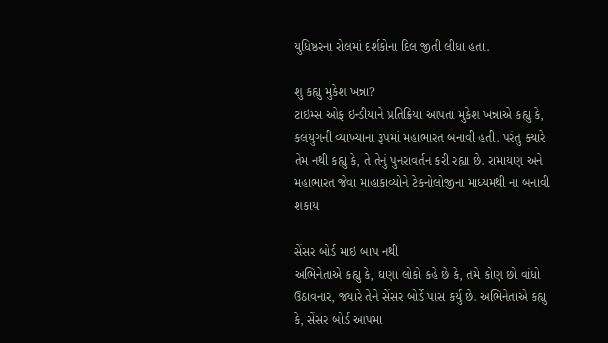યુધિષ્ઠરના રોલમાં દર્શકોના દિલ જીતી લીધા હતા.

શુ કહ્યુ મુકેશ ખન્ના?
ટાઇમ્સ ઓફ ઇન્ડીયાને પ્રતિક્રિયા આપતા મુકેશ ખન્નાએ કહ્યુ કે, કલયુગની વ્યાખ્યાના રૂપમાં મહાભારત બનાવી હતી. પરંતુ ક્યારે તેમ નથી કહ્યુ કે, તે તેનું પુનરાવર્તન કરી રહ્યા છે. રામાયણ અને મહાભારત જેવા માહાકાવ્યોને ટેકનોલોજીના માધ્યમથી ના બનાવી શકાય

સેંસર બોર્ડ માઇ બાપ નથી
અભિનેતાએ કહ્યુ કે, ઘણા લોકો કહે છે કે, તમે કોણ છો વાંધો ઉઠાવનાર, જ્યારે તેને સેંસર બોર્ડે પાસ કર્યુ છે. અભિનેતાએ કહ્યુ કે, સેંસર બોર્ડ આપમા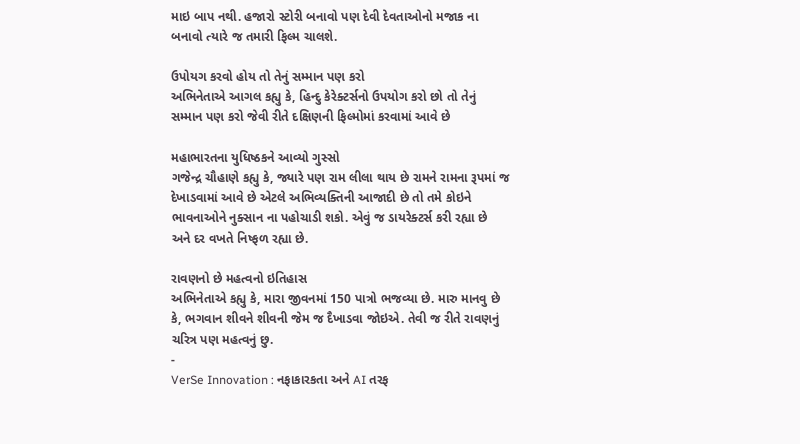માઇ બાપ નથી. હજારો સ્ટોરી બનાવો પણ દેવી દેવતાઓનો મજાક ના બનાવો ત્યારે જ તમારી ફિલ્મ ચાલશે.

ઉપોયગ કરવો હોય તો તેનું સમ્માન પણ કરો
અભિનેતાએ આગલ કહ્યુ કે, હિન્દુ કેરેક્ટર્સનો ઉપયોગ કરો છો તો તેનું સમ્માન પણ કરો જેવી રીતે દક્ષિણની ફિલ્મોમાં કરવામાં આવે છે

મહાભારતના યુધિષ્ઠકને આવ્યો ગુસ્સો
ગજેન્દ્ર ચૌહાણે કહ્યુ કે, જ્યારે પણ રામ લીલા થાય છે રામને રામના રૂપમાં જ દેખાડવામાં આવે છે એટલે અભિવ્યક્તિની આજાદી છે તો તમે કોઇને ભાવનાઓને નુક્સાન ના પહોચાડી શકો. એવું જ ડાયરેક્ટર્સ કરી રહ્યા છે અને દર વખતે નિષ્ફળ રહ્યા છે.

રાવણનો છે મહત્વનો ઇતિહાસ
અભિનેતાએ કહ્યુ કે, મારા જીવનમાં 150 પાત્રો ભજવ્યા છે. મારુ માનવુ છે કે, ભગવાન શીવને શીવની જેમ જ દૈખાડવા જોઇએ. તેવી જ રીતે રાવણનું ચરિત્ર પણ મહત્વનું છુ.
-
VerSe Innovation : નફાકારકતા અને AI તરફ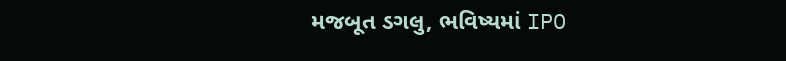મજબૂત ડગલુ, ભવિષ્યમાં IPO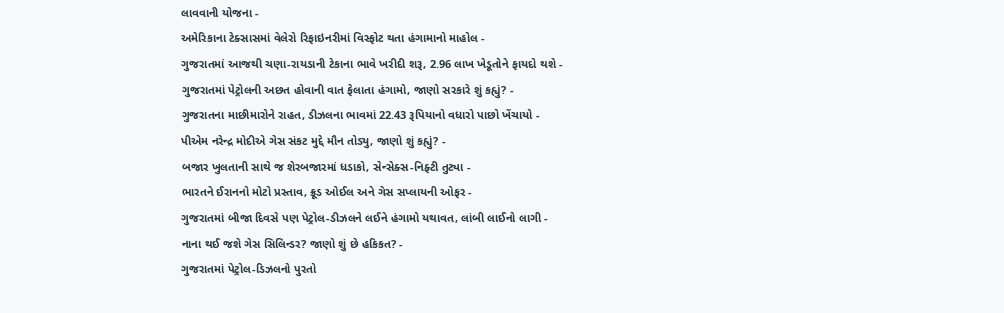લાવવાની યોજના -
અમેરિકાના ટેક્સાસમાં વેલેરો રિફાઇનરીમાં વિસ્ફોટ થતા હંગામાનો માહોલ -
ગુજરાતમાં આજથી ચણા-રાયડાની ટેકાના ભાવે ખરીદી શરૂ, 2.96 લાખ ખેડૂતોને ફાયદો થશે -
ગુજરાતમાં પેટ્રોલની અછત હોવાની વાત ફેલાતા હંગામો, જાણો સરકારે શું કહ્યું? -
ગુજરાતના માછીમારોને રાહત, ડીઝલના ભાવમાં 22.43 રૂપિયાનો વધારો પાછો ખેંચાયો -
પીએમ નરેન્દ્ર મોદીએ ગેસ સંકટ મુદ્દે મૌન તોડ્યુ, જાણો શું કહ્યું? -
બજાર ખુલતાની સાથે જ શેરબજારમાં ધડાકો, સેન્સેક્સ-નિફ્ટી તુટ્યા -
ભારતને ઈરાનનો મોટો પ્રસ્તાવ, ક્રૂડ ઓઈલ અને ગેસ સપ્લાયની ઓફર -
ગુજરાતમાં બીજા દિવસે પણ પેટ્રોલ-ડીઝલને લઈને હંગામો યથાવત, લાંબી લાઈનો લાગી -
નાના થઈ જશે ગેસ સિલિન્ડર? જાણો શું છે હકિકત? -
ગુજરાતમાં પેટ્રોલ-ડિઝલનો પુરતો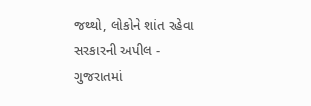જથ્થો, લોકોને શાંત રહેવા સરકારની અપીલ -
ગુજરાતમાં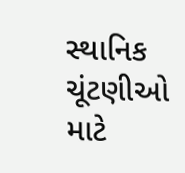સ્થાનિક ચૂંટણીઓ માટે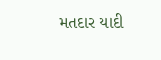મતદાર યાદી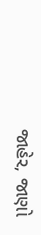જાહેર, જાણો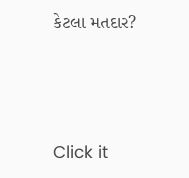કેટલા મતદાર?






Click it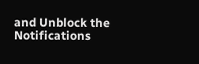and Unblock the Notifications